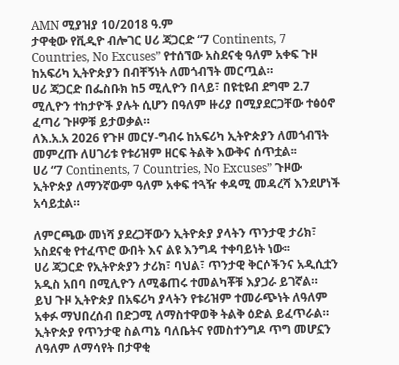AMN ሚያዝያ 10/2018 ዓ.ም
ታዋቂው የቪዲዮ ብሎገር ሀሪ ጃጋርድ “7 Continents, 7 Countries, No Excuses” የተሰኘው አስደናቂ ዓለም አቀፍ ጉዞ ከአፍሪካ ኢትዮጵያን በብቸኝነት ለመጎብኘት መርጧል።
ሀሪ ጃጋርድ በፌስቡክ ከ5 ሚሊዮን በላይ፣ በዩቲዩብ ደግሞ 2.7 ሚሊዮን ተከታዮች ያሉት ሲሆን በዓለም ዙሪያ በሚያደርጋቸው ተፅዕኖ ፈጣሪ ጉዞዎቹ ይታወቃል።
ለእ.አ.አ 2026 የጉዞ መርሃ-ግብሩ ከአፍሪካ ኢትዮጵያን ለመጎብኘት መምረጡ ለሀገሪቱ የቱሪዝም ዘርፍ ትልቅ እውቅና ሰጥቷል፡፡
ሀሪ “7 Continents, 7 Countries, No Excuses” ጉዞው ኢትዮጵያ ለማንኛውም ዓለም አቀፍ ተጓዥ ቀዳሚ መዳረሻ እንደሆነች አሳይቷል።

ለምርጫው መነሻ ያደረጋቸውን ኢትዮጵያ ያላትን ጥንታዊ ታሪክ፣ አስደናቂ የተፈጥሮ ውበት እና ልዩ እንግዳ ተቀባይነት ነው፡፡
ሀሪ ጃጋርድ የኢትዮጵያን ታሪክ፣ ባህል፣ ጥንታዊ ቅርሶችንና አዲሲቷን አዲስ አበባ በሚሊዮን ለሚቆጠሩ ተመልካቾቹ እያጋራ ይገኛል።
ይህ ጉዞ ኢትዮጵያ በአፍሪካ ያላትን የቱሪዝም ተመራጭነት ለዓለም አቀፉ ማህበረሰብ በድጋሚ ለማስተዋወቅ ትልቅ ዕድል ይፈጥራል።
ኢትዮጵያ የጥንታዊ ስልጣኔ ባለቤትና የመስተንግዶ ጥግ መሆኗን ለዓለም ለማሳየት በታዋቂ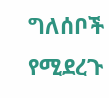ግለሰቦች የሚደረጉ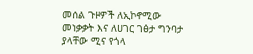መሰል ጉዞዎች ለኢኮኖሚው መነቃቃት እና ለሀገር ገፅታ ግንባታ ያላቸው ሚና የጎላ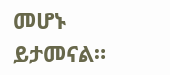መሆኑ ይታመናል።